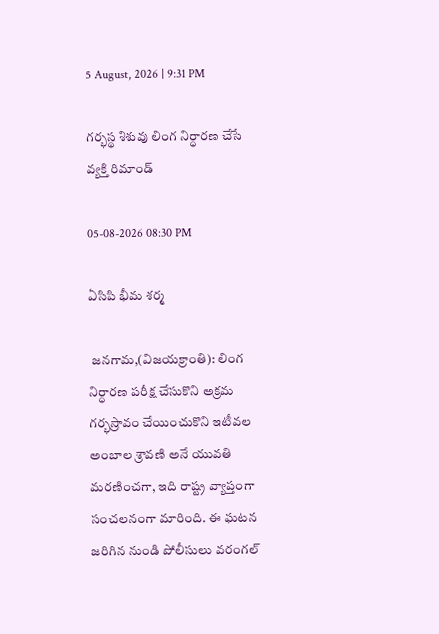5 August, 2026 | 9:31 PM

గర్భస్థ శిశువు లింగ నిర్ధారణ చేసే వ్యక్తి రిమాండ్

05-08-2026 08:30 PM

ఏసిపి భీమ శర్మ

 జనగామ,(విజయక్రాంతి): లింగ నిర్ధారణ పరీక్ష చేసుకొని అక్రమ గర్భస్రావం చేయించుకొని ఇటీవల అంబాల శ్రావణి అనే యువతి మరణించగా, ఇది రాష్ట్ర వ్యాప్తంగా సంచలనంగా మారింది. ఈ ఘటన జరిగిన నుండి పోలీసులు వరంగల్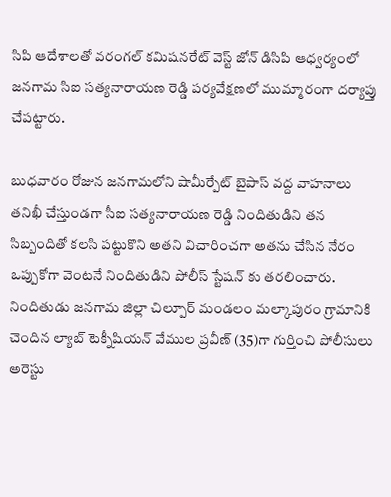సిపి ఆదేశాలతో వరంగల్ కమిషనరేట్ వెస్ట్ జోన్ డిసిపి ఆధ్వర్యంలో జనగామ సిఐ సత్యనారాయణ రెడ్డి పర్యవేక్షణలో ముమ్మారంగా దర్యాప్తు చేపట్టారు.

బుధవారం రోజున జనగామలోని షామీర్పేట్ బైపాస్ వద్ద వాహనాలు తనిఖీ చేస్తుండగా సీఐ సత్యనారాయణ రెడ్డి నిందితుడిని తన సిబ్బందితో కలసి పట్టుకొని అతని విచారించగా అతను చేసిన నేరం ఒప్పుకోగా వెంటనే నిందితుడిని పోలీస్ స్టేషన్ కు తరలించారు. నిందితుడు జనగామ జిల్లా చిల్పూర్ మండలం మల్కాపురం గ్రామానికి చెందిన ల్యాబ్ టెక్నీషియన్ వేముల ప్రవీణ్ (35)గా గుర్తించి పోలీసులు అరెస్టు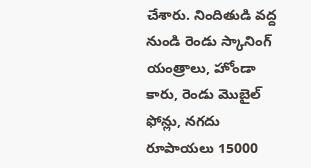చేశారు. నిందితుడి వద్ద నుండి రెండు స్కానింగ్ యంత్రాలు, హోండా కారు, రెండు మొబైల్ ఫోన్లు, నగదు రూపాయలు 15000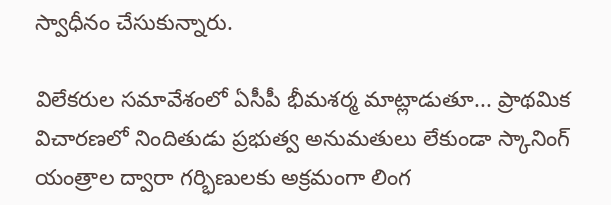స్వాధీనం చేసుకున్నారు.

విలేకరుల సమావేశంలో ఏసీపీ భీమశర్మ మాట్లాడుతూ... ప్రాథమిక విచారణలో నిందితుడు ప్రభుత్వ అనుమతులు లేకుండా స్కానింగ్ యంత్రాల ద్వారా గర్భిణులకు అక్రమంగా లింగ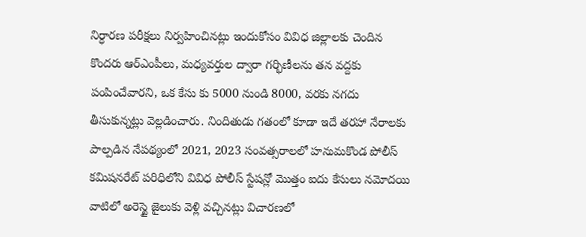నిర్ధారణ పరీక్షలు నిర్వహించినట్లు ఇందుకోసం వివిధ జిల్లాలకు చెందిన కొందరు ఆర్ఎంపీలు, మధ్యవర్తుల ద్వారా గర్భిణీలను తన వద్దకు పంపించేవారని, ఒక కేసు కు 5000 నుండి 8000, వరకు నగదు తీసుకున్నట్లు వెల్లడించారు. నిందితుడు గతంలో కూడా ఇదే తరహా నేరాలకు పాల్పడిన నేపథ్యంలో 2021, 2023 సంవత్సరాలలో హనుమకొండ పోలీస్ కమిషనరేట్ పరిధిలోని వివిధ పోలీస్ స్టేషన్లో మొత్తం ఐదు కేసులు నమోదయి వాటిలో అరెస్టై జైలుకు వెళ్లి వచ్చినట్లు విచారణలో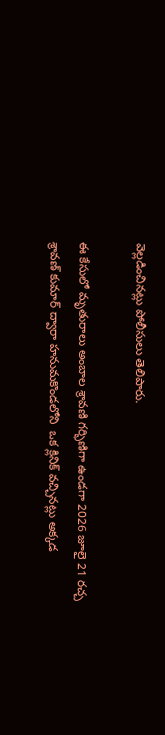వెల్లడించినట్లు పోలీసులు తెలిపారు.

ఈ కేసులో మృతురాలు అంబాల శ్రావణి గర్భిణిగా ఉండగా 2026 జూలై 21 రచ్చ శ్రావణ్ కుమార్ ద్వారా హనుమకొండలోని  ఒక క్లినిక్ వచ్చినట్లు అక్కడ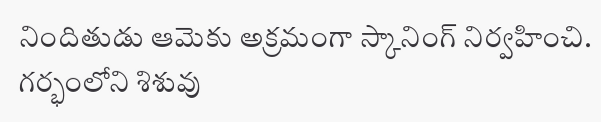నిందితుడు ఆమెకు అక్రమంగా స్కానింగ్ నిర్వహించి. గర్భంలోని శిశువు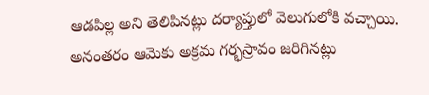ఆడపిల్ల అని తెలిపినట్లు దర్యాప్తులో వెలుగులోకి వచ్చాయి. అనంతరం ఆమెకు అక్రమ గర్భస్రావం జరిగినట్లు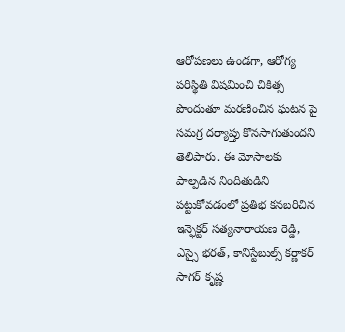ఆరోపణలు ఉండగా, ఆరోగ్య పరిస్థితి విషమించి చికిత్స పొందుతూ మరణించిన ఘటన పై సమగ్ర దర్యాప్తు కొనసాగుతుందని తెలిపారు. ఈ మోసాలకు పాల్పడిన నిందితుడిని పట్టుకోవడంలో ప్రతిభ కనబరిచిన ఇన్ఫెక్టర్ సత్యనారాయణ రెడ్డి, ఎస్సై భరత్, కానిస్టేబుల్స్ కర్ణాకర్ సాగర్ కృష్ణ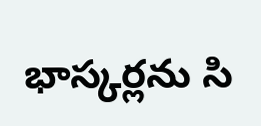భాస్కర్లను సి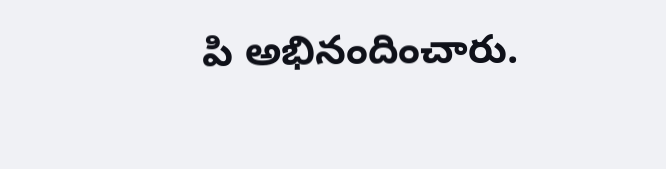పి అభినందించారు.